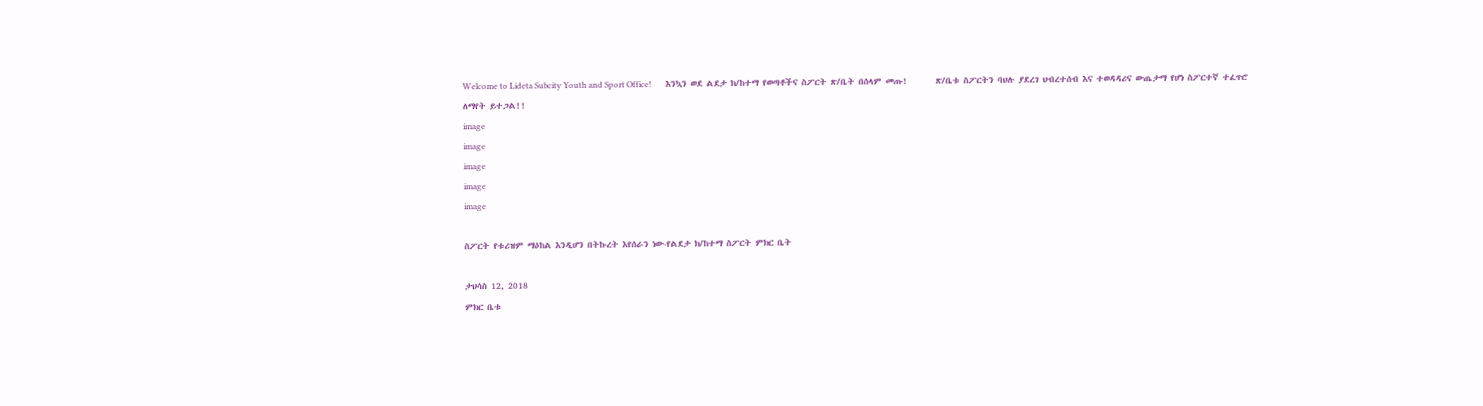Welcome to Lideta Subcity Youth and Sport Office!       እንኳን ወደ ልደታ ክ/ከተማ የወጣቶችና ስፖርት ጽ/ቤት በሰላም መጡ!       ጽ/ቤቱ ስፖርትን ባህሉ ያደረገ ህብረተሰብ እና ተወዳዳሪና ውጤታማ የሆነ ስፖርተኛ ተፈጥሮ ለማየት ይተጋል!!
image
image
image
image
image

ስፖርት የቱሪዝም ማዕከል እንዲሆን በትኩረት እየሰራን ነው-የልደታ ክ/ከተማ ስፖርት ምክር ቤት

ታህሳስ 12, 2018
ምክር ቤቱ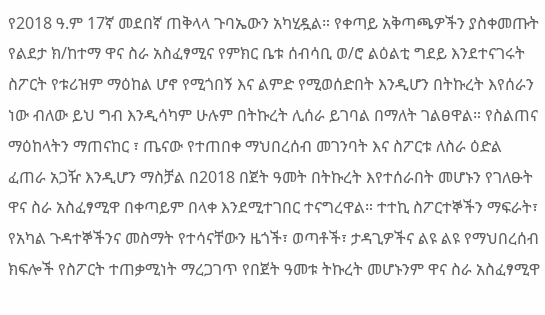የ2018 ዓ.ም 17ኛ መደበኛ ጠቅላላ ጉባኤውን አካሂዷል። የቀጣይ አቅጣጫዎችን ያስቀመጡት የልደታ ክ/ከተማ ዋና ስራ አስፈፃሚና የምክር ቤቱ ሰብሳቢ ወ/ሮ ልዕልቲ ግደይ እንደተናገሩት ስፖርት የቱሪዝም ማዕከል ሆኖ የሚጎበኝ እና ልምድ የሚወሰድበት እንዲሆን በትኩረት እየሰራን ነው ብለው ይህ ግብ እንዲሳካም ሁሉም በትኩረት ሊሰራ ይገባል በማለት ገልፀዋል። የስልጠና ማዕከላትን ማጠናከር ፣ ጤናው የተጠበቀ ማህበረሰብ መገንባት እና ስፖርቱ ለስራ ዕድል ፈጠራ አጋዥ እንዲሆን ማስቻል በ2018 በጀት ዓመት በትኩረት እየተሰራበት መሆኑን የገለፁት ዋና ስራ አስፈፃሚዋ በቀጣይም በላቀ እንደሚተገበር ተናግረዋል። ተተኪ ስፖርተኞችን ማፍራት፣ የአካል ጉዳተኞችንና መስማት የተሳናቸውን ዜጎች፣ ወጣቶች፣ ታዳጊዎችና ልዩ ልዩ የማህበረሰብ ክፍሎች የስፖርት ተጠቃሚነት ማረጋገጥ የበጀት ዓመቱ ትኩረት መሆኑንም ዋና ስራ አስፈፃሚዋ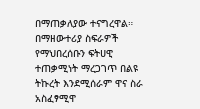በማጠቃለያው ተናግረዋል። በማዘውተሪያ ስፍራዎች የማህበረሰቡን ፍትሀዊ ተጠቃሚነት ማረጋገጥ በልዩ ትኩረት እንደሚሰራም ዋና ስራ አስፈፃሚዋ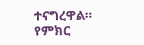ተናግረዋል። የምክር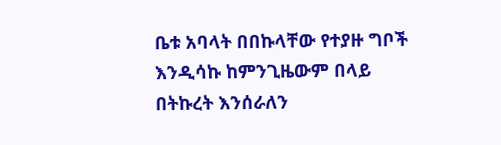ቤቱ አባላት በበኩላቸው የተያዙ ግቦች እንዲሳኩ ከምንጊዜውም በላይ በትኩረት እንሰራለን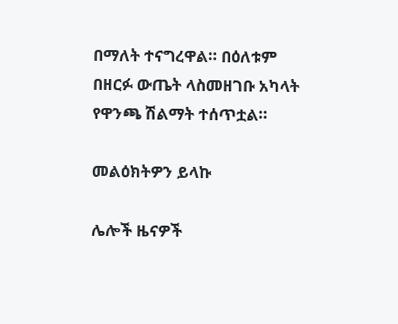በማለት ተናግረዋል። በዕለቱም በዘርፉ ውጤት ላስመዘገቡ አካላት የዋንጫ ሽልማት ተሰጥቷል።

መልዕክትዎን ይላኩ

ሌሎች ዜናዎች